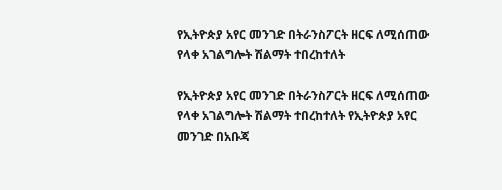የኢትዮጵያ አየር መንገድ በትራንስፖርት ዘርፍ ለሚሰጠው የላቀ አገልግሎት ሽልማት ተበረከተለት

የኢትዮጵያ አየር መንገድ በትራንስፖርት ዘርፍ ለሚሰጠው የላቀ አገልግሎት ሽልማት ተበረከተለት የኢትዮጵያ አየር መንገድ በአቡጃ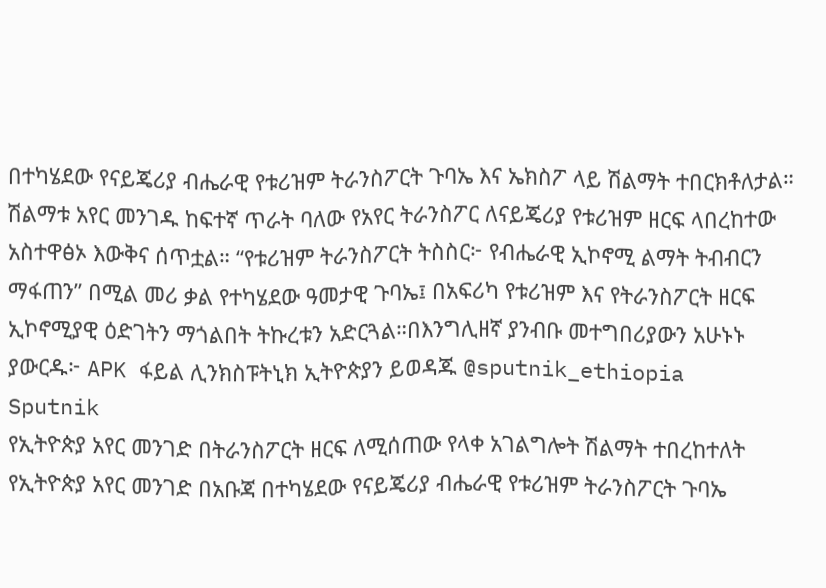በተካሄደው የናይጄሪያ ብሔራዊ የቱሪዝም ትራንስፖርት ጉባኤ እና ኤክስፖ ላይ ሽልማት ተበርክቶለታል። ሽልማቱ አየር መንገዱ ከፍተኛ ጥራት ባለው የአየር ትራንስፖር ለናይጄሪያ የቱሪዝም ዘርፍ ላበረከተው አስተዋፅኦ እውቅና ሰጥቷል። “የቱሪዝም ትራንስፖርት ትስስር፦ የብሔራዊ ኢኮኖሚ ልማት ትብብርን ማፋጠን” በሚል መሪ ቃል የተካሄደው ዓመታዊ ጉባኤ፤ በአፍሪካ የቱሪዝም እና የትራንስፖርት ዘርፍ ኢኮኖሚያዊ ዕድገትን ማጎልበት ትኩረቱን አድርጓል።በእንግሊዘኛ ያንብቡ መተግበሪያውን አሁኑኑ ያውርዱ፦ APK ፋይል ሊንክስፑትኒክ ኢትዮጵያን ይወዳጁ @sputnik_ethiopia
Sputnik
የኢትዮጵያ አየር መንገድ በትራንስፖርት ዘርፍ ለሚሰጠው የላቀ አገልግሎት ሽልማት ተበረከተለት የኢትዮጵያ አየር መንገድ በአቡጃ በተካሄደው የናይጄሪያ ብሔራዊ የቱሪዝም ትራንስፖርት ጉባኤ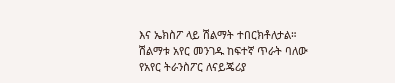እና ኤክስፖ ላይ ሽልማት ተበርክቶለታል። ሽልማቱ አየር መንገዱ ከፍተኛ ጥራት ባለው የአየር ትራንስፖር ለናይጄሪያ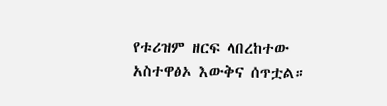የቱሪዝም ዘርፍ ላበረከተው አስተዋፅኦ እውቅና ሰጥቷል።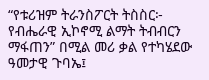“የቱሪዝም ትራንስፖርት ትስስር፦ የብሔራዊ ኢኮኖሚ ልማት ትብብርን ማፋጠን” በሚል መሪ ቃል የተካሄደው ዓመታዊ ጉባኤ፤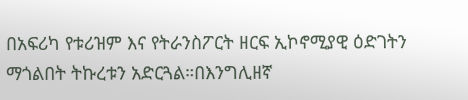በአፍሪካ የቱሪዝም እና የትራንስፖርት ዘርፍ ኢኮኖሚያዊ ዕድገትን ማጎልበት ትኩረቱን አድርጓል።በእንግሊዘኛ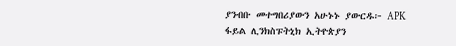ያንብቡ መተግበሪያውን አሁኑኑ ያውርዱ፦ APK ፋይል ሊንክስፑትኒክ ኢትዮጵያን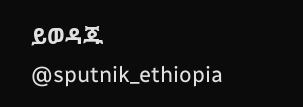ይወዳጁ @sputnik_ethiopia